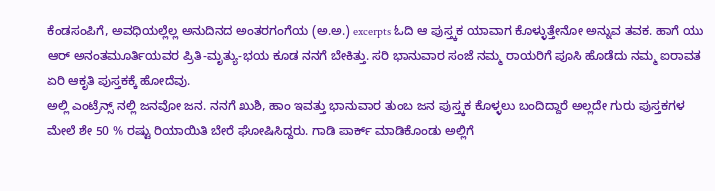ಕೆಂಡಸಂಪಿಗೆ, ಅವಧಿಯಲ್ಲೆಲ್ಲ ಅನುದಿನದ ಅಂತರಗಂಗೆಯ (ಅ.ಅ.) excerpts ಓದಿ ಆ ಪುಸ್ತ್ಕಕ ಯಾವಾಗ ಕೊಳ್ಳುತ್ತೇನೋ ಅನ್ನುವ ತವಕ. ಹಾಗೆ ಯು ಆರ್ ಅನಂತಮೂರ್ತಿಯವರ ಪ್ರಿತಿ-ಮೃತ್ಯು-ಭಯ ಕೂಡ ನನಗೆ ಬೇಕಿತ್ತು. ಸರಿ ಭಾನುವಾರ ಸಂಜೆ ನಮ್ಮ ರಾಯರಿಗೆ ಪೂಸಿ ಹೊಡೆದು ನಮ್ಮ ಐರಾವತ ಏರಿ ಆಕೃತಿ ಪುಸ್ತಕಕ್ಕೆ ಹೋದೆವು.
ಅಲ್ಲಿ ಎಂಟ್ರೆನ್ಸ್ ನಲ್ಲಿ ಜನವೋ ಜನ. ನನಗೆ ಖುಶಿ, ಹಾಂ ಇವತ್ತು ಭಾನುವಾರ ತುಂಬ ಜನ ಪುಸ್ತ್ಕಕ ಕೊಳ್ಳಲು ಬಂದಿದ್ದಾರೆ ಅಲ್ಲದೇ ಗುರು ಪುಸ್ತಕಗಳ ಮೇಲೆ ಶೇ 50 % ರಷ್ಟು ರಿಯಾಯಿತಿ ಬೇರೆ ಘೋಷಿಸಿದ್ದರು. ಗಾಡಿ ಪಾರ್ಕ್ ಮಾಡಿಕೊಂಡು ಅಲ್ಲಿಗೆ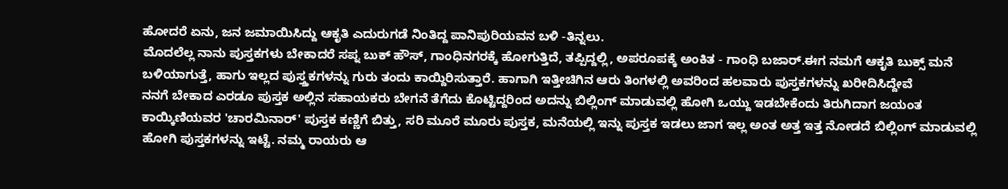ಹೋದರೆ ಏನು, ಜನ ಜಮಾಯಿಸಿದ್ದು ಆಕೃತಿ ಎದುರುಗಡೆ ನಿಂತಿದ್ದ ಪಾನಿಪುರಿಯವನ ಬಳಿ -ತಿನ್ನಲು.
ಮೊದಲೆಲ್ಲ ನಾನು ಪುಸ್ತಕಗಳು ಬೇಕಾದರೆ ಸಪ್ನ ಬುಕ್ ಹೌಸ್, ಗಾಂಧಿನಗರಕ್ಕೆ ಹೋಗುತ್ತಿದೆ, ತಪ್ಪಿದ್ದಲ್ಲಿ, ಅಪರೂಪಕ್ಕೆ ಅಂಕಿತ - ಗಾಂಧಿ ಬಜಾರ್.ಈಗ ನಮಗೆ ಆಕೃತಿ ಬುಕ್ಸ್ ಮನೆ ಬಳಿಯಾಗುತ್ತೆ, ಹಾಗು ಇಲ್ಲದ ಪುಸ್ತ್ತಕಗಳನ್ನು ಗುರು ತಂದು ಕಾಯ್ದಿರಿಸುತ್ತಾರೆ. ಹಾಗಾಗಿ ಇತ್ತೀಚಿಗಿನ ಆರು ತಿಂಗಳಲ್ಲಿ ಅವರಿಂದ ಹಲವಾರು ಪುಸ್ತಕಗಳನ್ನು ಖರೀದಿಸಿದ್ದೇವೆ
ನನಗೆ ಬೇಕಾದ ಎರಡೂ ಪುಸ್ತಕ ಅಲ್ಲಿನ ಸಹಾಯಕರು ಬೇಗನೆ ತೆಗೆದು ಕೊಟ್ಟಿದ್ದರಿಂದ ಅದನ್ನು ಬಿಲ್ಲಿಂಗ್ ಮಾಡುವಲ್ಲಿ ಹೋಗಿ ಒಯ್ದು ಇಡಬೇಕೆಂದು ತಿರುಗಿದಾಗ ಜಯಂತ ಕಾಯ್ಕಿಣಿಯವರ 'ಚಾರಮಿನಾರ್' ಪುಸ್ತಕ ಕಣ್ಣಿಗೆ ಬಿತ್ತು, ಸರಿ ಮೂರೆ ಮೂರು ಪುಸ್ತಕ, ಮನೆಯಲ್ಲಿ ಇನ್ನು ಪುಸ್ತಕ ಇಡಲು ಜಾಗ ಇಲ್ಲ ಅಂತ ಅತ್ತ ಇತ್ತ ನೋಡದೆ ಬಿಲ್ಲಿಂಗ್ ಮಾಡುವಲ್ಲಿ ಹೋಗಿ ಪುಸ್ತಕಗಳನ್ನು ಇಟ್ಟೆ. ನಮ್ಮ ರಾಯರು ಆ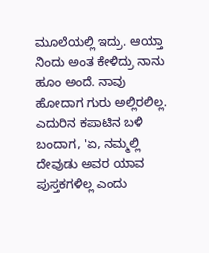ಮೂಲೆಯಲ್ಲಿ ಇದ್ರು. ಆಯ್ತಾ ನಿಂದು ಅಂತ ಕೇಳಿದ್ರು ನಾನು ಹೂಂ ಅಂದೆ. ನಾವು ಹೋದಾಗ ಗುರು ಅಲ್ಲಿರಲಿಲ್ಲ. ಎದುರಿನ ಕಪಾಟಿನ ಬಳಿ ಬಂದಾಗ, 'ಏ, ನಮ್ಮಲ್ಲಿ ದೇವುಡು ಅವರ ಯಾವ ಪುಸ್ತಕಗಳಿಲ್ಲ ಎಂದು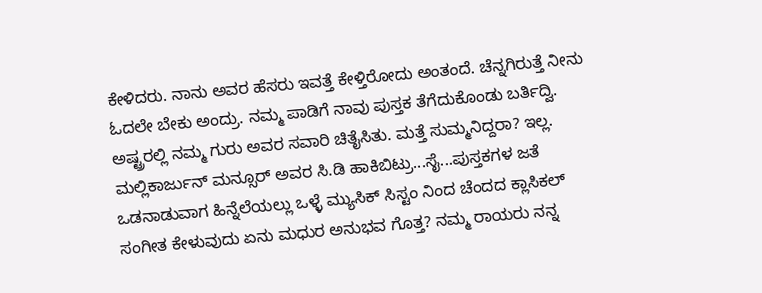ಕೇಳಿದರು. ನಾನು ಅವರ ಹೆಸರು ಇವತ್ತೆ ಕೇಳ್ತಿರೋದು ಅಂತಂದೆ. ಚೆನ್ನಗಿರುತ್ತೆ ನೀನು ಓದಲೇ ಬೇಕು ಅಂದ್ರು. ನಮ್ಮ ಪಾಡಿಗೆ ನಾವು ಪುಸ್ತಕ ತೆಗೆದುಕೊಂಡು ಬರ್ತಿದ್ವಿ. ಅಷ್ಟ್ರರಲ್ಲಿ ನಮ್ಮ ಗುರು ಅವರ ಸವಾರಿ ಚಿತೈಸಿತು. ಮತ್ತೆ ಸುಮ್ಮನಿದ್ದರಾ? ಇಲ್ಲ. ಮಲ್ಲಿಕಾರ್ಜುನ್ ಮನ್ಸೂರ್ ಅವರ ಸಿ.ಡಿ ಹಾಕಿಬಿಟ್ರು...ಸೈ...ಪುಸ್ತಕಗಳ ಜತೆ ಒಡನಾಡುವಾಗ ಹಿನ್ನೆಲೆಯಲ್ಲು ಒಳ್ಳೆ ಮ್ಯುಸಿಕ್ ಸಿಸ್ಟಂ ನಿಂದ ಚೆಂದದ ಕ್ಲಾಸಿಕಲ್ ಸಂಗೀತ ಕೇಳುವುದು ಏನು ಮಧುರ ಅನುಭವ ಗೊತ್ತ? ನಮ್ಮ ರಾಯರು ನನ್ನ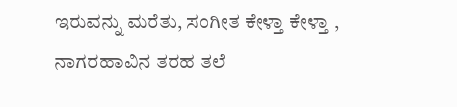ಇರುವನ್ನು ಮರೆತು, ಸಂಗೀತ ಕೇಳ್ತಾ ಕೇಳ್ತಾ , ನಾಗರಹಾವಿನ ತರಹ ತಲೆ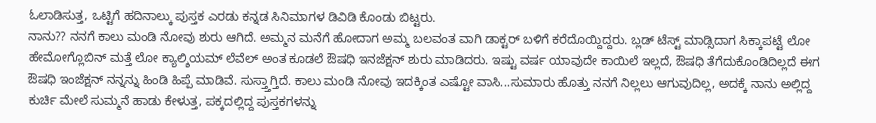ಓಲಾಡಿಸುತ್ತ, ಒಟ್ಟಿಗೆ ಹದಿನಾಲ್ಕು ಪುಸ್ತಕ ಎರಡು ಕನ್ನಡ ಸಿನಿಮಾಗಳ ಡಿವಿಡಿ ಕೊಂಡು ಬಿಟ್ಟರು.
ನಾನು?? ನನಗೆ ಕಾಲು ಮಂಡಿ ನೋವು ಶುರು ಆಗಿದೆ. ಅಮ್ಮನ ಮನೆಗೆ ಹೋದಾಗ ಅಮ್ಮ ಬಲವಂತ ವಾಗಿ ಡಾಕ್ಟರ್ ಬಳಿಗೆ ಕರೆದೊಯ್ದಿದ್ದರು. ಬ್ಲಡ್ ಟೆಸ್ಟ್ ಮಾಡ್ಸಿದಾಗ ಸಿಕ್ಕಾಪಟ್ಟೆ ಲೋ ಹೇಮೋಗ್ಲೊಬಿನ್ ಮತ್ತೆ ಲೋ ಕ್ಯಾಲ್ಶಿಯಮ್ ಲೆವೆಲ್ ಅಂತ ಕೂಡಲೆ ಔಷಧಿ ಇನಜೆಕ್ಷನ್ ಶುರು ಮಾಡಿದರು. ಇಷ್ಟು ವರ್ಷ ಯಾವುದೇ ಕಾಯಿಲೆ ಇಲ್ಲದೆ, ಔಷಧಿ ತೆಗೆದುಕೊಂಡಿದಿಲ್ಲದೆ ಈಗ ಔಷಧಿ ಇಂಜೆಕ್ಷನ್ ನನ್ನನ್ನು ಹಿಂಡಿ ಹಿಪ್ಪೆ ಮಾಡಿವೆ. ಸುಸ್ತ್ತಾಗ್ತಿದೆ. ಕಾಲು ಮಂಡಿ ನೋವು ಇದಕ್ಕಿಂತ ಎಷ್ಟೋ ವಾಸಿ...ಸುಮಾರು ಹೊತ್ತು ನನಗೆ ನಿಲ್ಲಲು ಆಗುವುದಿಲ್ಲ, ಅದಕ್ಕೆ ನಾನು ಅಲ್ಲಿದ್ದ ಕುರ್ಚಿ ಮೇಲೆ ಸುಮ್ಮನೆ ಹಾಡು ಕೇಳುತ್ತ, ಪಕ್ಕದಲ್ಲಿದ್ದ ಪುಸ್ತಕಗಳನ್ನು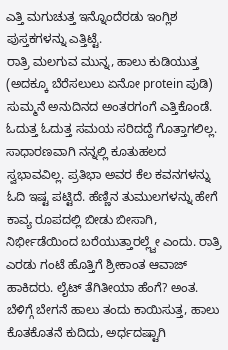ಎತ್ತಿ ಮಗುಚುತ್ತ ಇನ್ನೊಂದೆರಡು ಇಂಗ್ಲಿಶ ಪುಸ್ತಕಗಳನ್ನು ಎತ್ತಿಟ್ಟೆ.
ರಾತ್ರಿ ಮಲಗುವ ಮುನ್ನ, ಹಾಲು ಕುಡಿಯುತ್ತ (ಅದಕ್ಕೂ ಬೆರೆಸಲುಲು ಏನೋ protein ಪುಡಿ) ಸುಮ್ಮನೆ ಅನುದಿನದ ಅಂತರಗಂಗೆ ಎತ್ತಿಕೊಂಡೆ. ಓದುತ್ತ ಓದುತ್ತ ಸಮಯ ಸರಿದದ್ದೆ ಗೊತ್ತಾಗಲಿಲ್ಲ. ಸಾಧಾರಣವಾಗಿ ನನ್ನಲ್ಲಿ ಕೂತುಹಲದ ಸ್ವಭಾವವಿಲ್ಲ. ಪ್ರತಿಭಾ ಅವರ ಕೆಲ ಕವನಗಳನ್ನು ಓದಿ ಇಷ್ಟ ಪಟ್ಟಿದೆ. ಹೆಣ್ಣಿನ ತುಮುಲಗಳನ್ನು ಹೇಗೆ ಕಾವ್ಯ ರೂಪದಲ್ಲಿ ಬೀಡು ಬೀಸಾಗಿ, ನಿರ್ಭೀಡೆಯಿಂದ ಬರೆಯುತ್ತಾರಲ್ಲ್ವೇ ಎಂದು. ರಾತ್ರಿ ಎರಡು ಗಂಟೆ ಹೊತ್ತಿಗೆ ಶ್ರೀಕಾಂತ ಆವಾಜ್ ಹಾಕಿದರು. ಲೈಟ್ ತೆಗಿತೀಯಾ ಹೆಂಗೆ? ಅಂತ. ಬೆಳಿಗ್ಗೆ ಬೇಗನೆ ಹಾಲು ತಂದು ಕಾಯಿಸುತ್ತ, ಹಾಲು ಕೊತಕೊತನೆ ಕುದಿದು, ಅರ್ಧದಷ್ಟಾಗಿ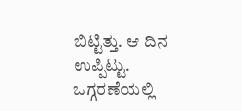ಬಿಟ್ಟಿತ್ತು. ಆ ದಿನ ಉಪ್ಪಿಟ್ಟು. ಒಗ್ಗರಣೆಯಲ್ಲಿ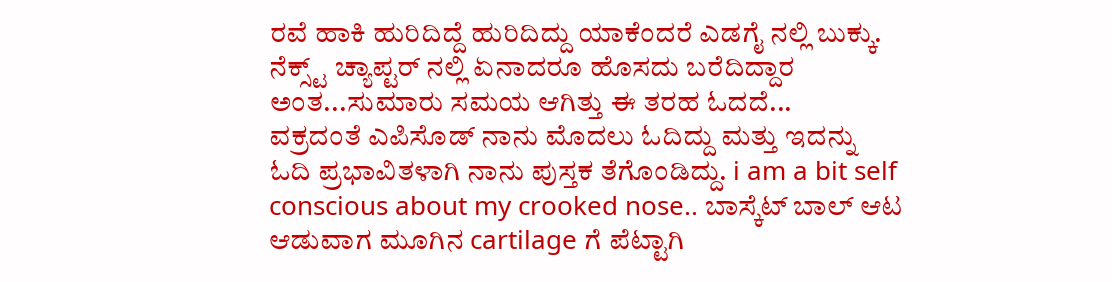ರವೆ ಹಾಕಿ ಹುರಿದಿದ್ದೆ ಹುರಿದಿದ್ದು ಯಾಕೆಂದರೆ ಎಡಗೈ ನಲ್ಲಿ ಬುಕ್ಕು. ನೆಕ್ಸ್ಟ್ ಚ್ಯಾಪ್ಟರ್ ನಲ್ಲಿ ಏನಾದರೂ ಹೊಸದು ಬರೆದಿದ್ದಾರ ಅಂತ...ಸುಮಾರು ಸಮಯ ಆಗಿತ್ತು ಈ ತರಹ ಓದದೆ...
ವಕ್ರದಂತೆ ಎಪಿಸೊಡ್ ನಾನು ಮೊದಲು ಓದಿದ್ದು ಮತ್ತು ಇದನ್ನು ಓದಿ ಪ್ರಭಾವಿತಳಾಗಿ ನಾನು ಪುಸ್ತಕ ತೆಗೊಂಡಿದ್ದು. i am a bit self conscious about my crooked nose.. ಬಾಸ್ಕೆಟ್ ಬಾಲ್ ಆಟ ಆಡುವಾಗ ಮೂಗಿನ cartilage ಗೆ ಪೆಟ್ಟಾಗಿ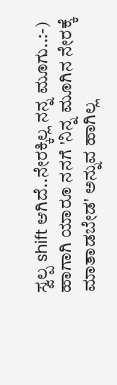ಸ್ವಲ್ಪ shift ಆಗಿದೆ..ನೇರಕ್ಕಿಲ್ಲ ನನ್ನ ಮೂಗು..:-) ಹಾಗಾಗಿ ಯಾರೂ ನನಗೆ 'ನಿನ್ನ ಮೂಗಿನ ನೇರಕ್ಕೆ ಮಾತಾಡಬೇಡ' ಅನ್ನುವ ಹಾಗಿಲ್ಲ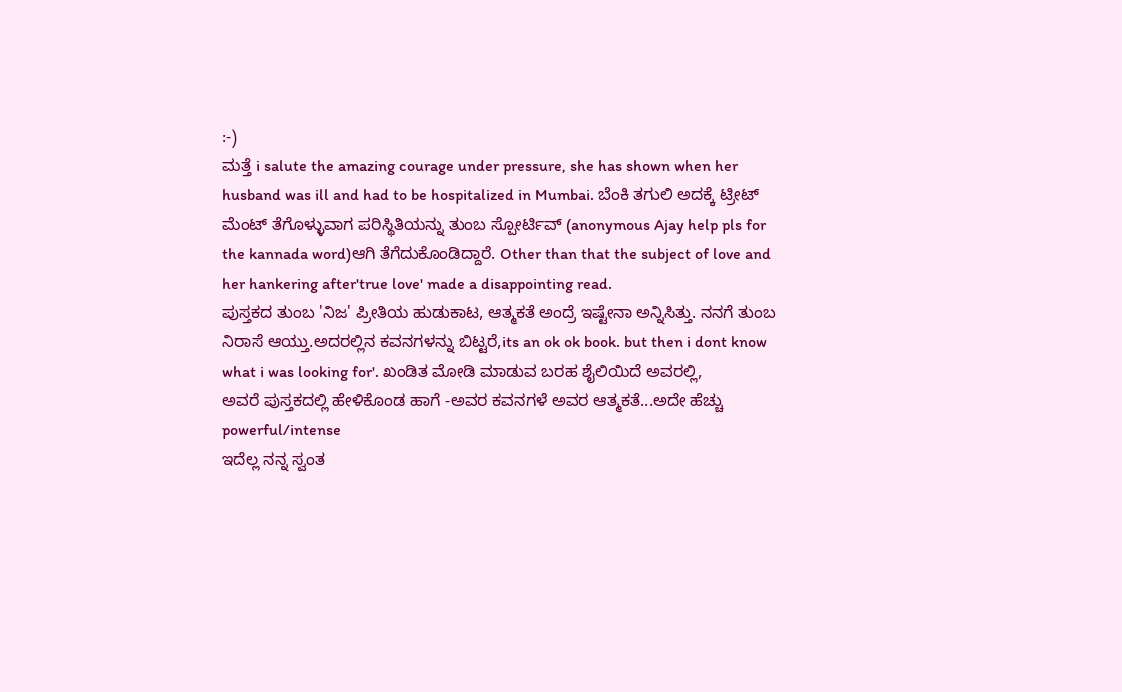:-)
ಮತ್ತೆ i salute the amazing courage under pressure, she has shown when her husband was ill and had to be hospitalized in Mumbai. ಬೆಂಕಿ ತಗುಲಿ ಅದಕ್ಕೆ ಟ್ರೀಟ್ ಮೆಂಟ್ ತೆಗೊಳ್ಳುವಾಗ ಪರಿಸ್ಥಿತಿಯನ್ನು ತುಂಬ ಸ್ಪೋರ್ಟಿವ್ (anonymous Ajay help pls for the kannada word)ಆಗಿ ತೆಗೆದುಕೊಂಡಿದ್ದಾರೆ. Other than that the subject of love and her hankering after'true love' made a disappointing read.
ಪುಸ್ತಕದ ತುಂಬ 'ನಿಜ' ಪ್ರೀತಿಯ ಹುಡುಕಾಟ, ಆತ್ಮಕತೆ ಅಂದ್ರೆ ಇಷ್ಟೇನಾ ಅನ್ನಿಸಿತ್ತು. ನನಗೆ ತುಂಬ ನಿರಾಸೆ ಆಯ್ತು.ಅದರಲ್ಲಿನ ಕವನಗಳನ್ನು ಬಿಟ್ಟರೆ,its an ok ok book. but then i dont know what i was looking for'. ಖಂಡಿತ ಮೋಡಿ ಮಾಡುವ ಬರಹ ಶೈಲಿಯಿದೆ ಅವರಲ್ಲಿ,
ಅವರೆ ಪುಸ್ತಕದಲ್ಲಿ ಹೇಳಿಕೊಂಡ ಹಾಗೆ -ಅವರ ಕವನಗಳೆ ಅವರ ಆತ್ಮಕತೆ...ಅದೇ ಹೆಚ್ಚು powerful/intense
ಇದೆಲ್ಲ ನನ್ನ ಸ್ವಂತ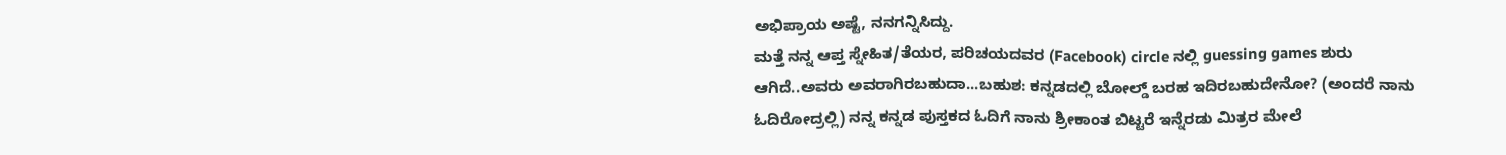ಅಭಿಪ್ರಾಯ ಅಷ್ಟೆ, ನನಗನ್ನಿಸಿದ್ದು.
ಮತ್ತೆ ನನ್ನ ಆಪ್ತ ಸ್ನೇಹಿತ/ತೆಯರ, ಪರಿಚಯದವರ (Facebook) circle ನಲ್ಲಿ guessing games ಶುರು ಆಗಿದೆ..ಅವರು ಅವರಾಗಿರಬಹುದಾ...ಬಹುಶ: ಕನ್ನಡದಲ್ಲಿ ಬೋಲ್ಡ್ ಬರಹ ಇದಿರಬಹುದೇನೋ? (ಅಂದರೆ ನಾನು ಓದಿರೋದ್ರಲ್ಲಿ) ನನ್ನ ಕನ್ನಡ ಪುಸ್ತಕದ ಓದಿಗೆ ನಾನು ಶ್ರೀಕಾಂತ ಬಿಟ್ಟರೆ ಇನ್ನೆರಡು ಮಿತ್ರರ ಮೇಲೆ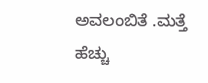ಅವಲಂಬಿತೆ .ಮತ್ತೆ ಹೆಚ್ಚು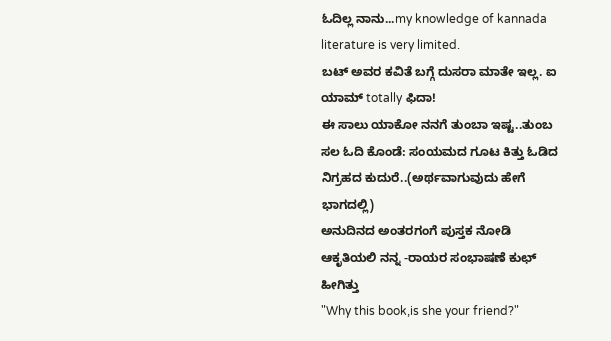ಓದಿಲ್ಲ ನಾನು...my knowledge of kannada literature is very limited.
ಬಟ್ ಅವರ ಕವಿತೆ ಬಗ್ಗೆ ದುಸರಾ ಮಾತೇ ಇಲ್ಲ. ಐ ಯಾಮ್ totally ಫಿದಾ!
ಈ ಸಾಲು ಯಾಕೋ ನನಗೆ ತುಂಬಾ ಇಷ್ಟ..ತುಂಬ ಸಲ ಓದಿ ಕೊಂಡೆ: ಸಂಯಮದ ಗೂಟ ಕಿತ್ತು ಓಡಿದ ನಿಗ್ರಹದ ಕುದುರೆ..(ಅರ್ಥವಾಗುವುದು ಹೇಗೆ ಭಾಗದಲ್ಲಿ)
ಅನುದಿನದ ಅಂತರಗಂಗೆ ಪುಸ್ತಕ ನೋಡಿ ಆಕೃತಿಯಲಿ ನನ್ನ -ರಾಯರ ಸಂಭಾಷಣೆ ಕುಛ್ ಹೀಗಿತ್ತು
"Why this book,is she your friend?"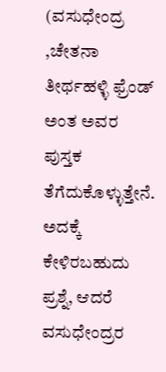(ವಸುಧೇಂದ್ರ ,ಚೇತನಾ ತೀರ್ಥಹಳ್ಳಿ ಫ್ರೆಂಡ್ ಅಂತ ಅವರ ಪುಸ್ತಕ ತೆಗೆದುಕೊಳ್ಳುತ್ತೇನೆ. ಅದಕ್ಕೆ ಕೇಳಿರಬಹುದು ಪ್ರಶ್ನೆ, ಆದರೆ ವಸುಧೇಂದ್ರರ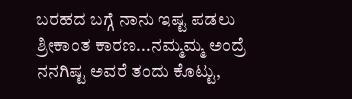ಬರಹದ ಬಗ್ಗೆ ನಾನು ಇಷ್ಟ ಪಡಲು ಶ್ರೀಕಾಂತ ಕಾರಣ...ನಮ್ಮಮ್ಮ ಅಂದ್ರೆ ನನಗಿಷ್ಟ ಅವರೆ ತಂದು ಕೊಟ್ಟು,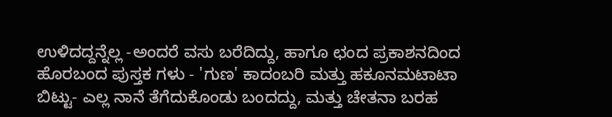ಉಳಿದದ್ದನ್ನೆಲ್ಲ -ಅಂದರೆ ವಸು ಬರೆದಿದ್ದು, ಹಾಗೂ ಛಂದ ಪ್ರಕಾಶನದಿಂದ ಹೊರಬಂದ ಪುಸ್ತಕ ಗಳು - 'ಗುಣ' ಕಾದಂಬರಿ ಮತ್ತು ಹಕೂನಮಟಾಟಾ ಬಿಟ್ಟು- ಎಲ್ಲ ನಾನೆ ತೆಗೆದುಕೊಂಡು ಬಂದದ್ದು, ಮತ್ತು ಚೇತನಾ ಬರಹ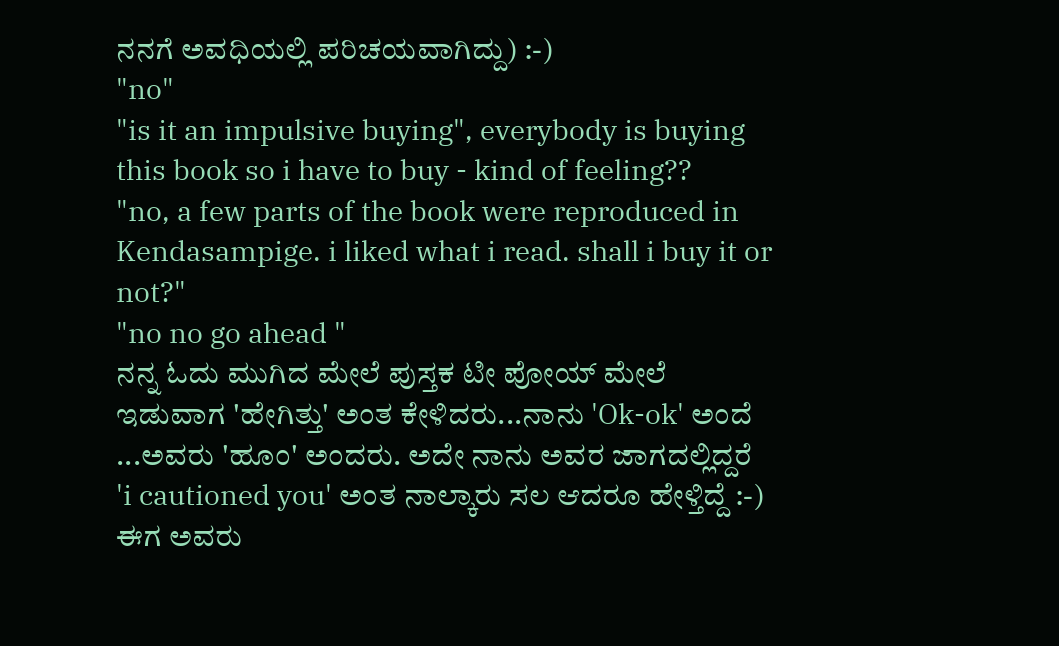ನನಗೆ ಅವಧಿಯಲ್ಲಿ ಪರಿಚಯವಾಗಿದ್ದು) :-)
"no"
"is it an impulsive buying", everybody is buying this book so i have to buy - kind of feeling??
"no, a few parts of the book were reproduced in Kendasampige. i liked what i read. shall i buy it or not?"
"no no go ahead "
ನನ್ನ ಓದು ಮುಗಿದ ಮೇಲೆ ಪುಸ್ತಕ ಟೀ ಪೋಯ್ ಮೇಲೆ ಇಡುವಾಗ 'ಹೇಗಿತ್ತು' ಅಂತ ಕೇಳಿದರು...ನಾನು 'Ok-ok' ಅಂದೆ ...ಅವರು 'ಹೂಂ' ಅಂದರು. ಅದೇ ನಾನು ಅವರ ಜಾಗದಲ್ಲಿದ್ದರೆ 'i cautioned you' ಅಂತ ನಾಲ್ಕಾರು ಸಲ ಆದರೂ ಹೇಳ್ತಿದ್ದೆ :-)
ಈಗ ಅವರು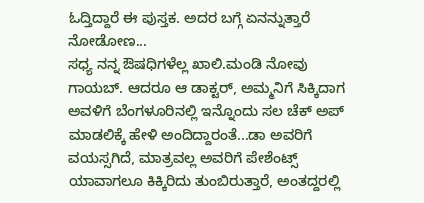ಓದ್ತಿದ್ದಾರೆ ಈ ಪುಸ್ತಕ. ಅದರ ಬಗ್ಗೆ ಏನನ್ನುತ್ತಾರೆ ನೋಡೋಣ...
ಸಧ್ಯ ನನ್ನ ಔಷಧಿಗಳೆಲ್ಲ ಖಾಲಿ.ಮಂಡಿ ನೋವು ಗಾಯಬ್. ಆದರೂ ಆ ಡಾಕ್ಟರ್, ಅಮ್ಮನಿಗೆ ಸಿಕ್ಕಿದಾಗ ಅವಳಿಗೆ ಬೆಂಗಳೂರಿನಲ್ಲಿ ಇನ್ನೊಂದು ಸಲ ಚೆಕ್ ಅಪ್ ಮಾಡಲಿಕ್ಕೆ ಹೇಳಿ ಅಂದಿದ್ದಾರಂತೆ...ಡಾ ಅವರಿಗೆ ವಯಸ್ಸಗಿದೆ, ಮಾತ್ರವಲ್ಲ ಅವರಿಗೆ ಪೇಶೆಂಟ್ಸ್ ಯಾವಾಗಲೂ ಕಿಕ್ಕಿರಿದು ತುಂಬಿರುತ್ತಾರೆ, ಅಂತದ್ದರಲ್ಲಿ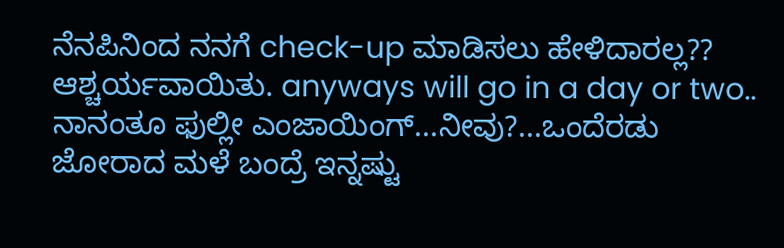ನೆನಪಿನಿಂದ ನನಗೆ check-up ಮಾಡಿಸಲು ಹೇಳಿದಾರಲ್ಲ?? ಆಶ್ಚರ್ಯವಾಯಿತು. anyways will go in a day or two..
ನಾನಂತೂ ಫುಲ್ಲೀ ಎಂಜಾಯಿಂಗ್...ನೀವು?...ಒಂದೆರಡು ಜೋರಾದ ಮಳೆ ಬಂದ್ರೆ ಇನ್ನಷ್ಟು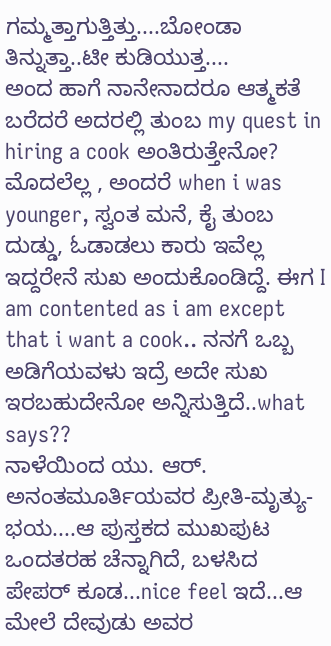ಗಮ್ಮತ್ತಾಗುತ್ತಿತ್ತು....ಬೋಂಡಾ ತಿನ್ನುತ್ತಾ..ಟೀ ಕುಡಿಯುತ್ತ....
ಅಂದ ಹಾಗೆ ನಾನೇನಾದರೂ ಆತ್ಮಕತೆ ಬರೆದರೆ ಅದರಲ್ಲಿ ತುಂಬ my quest in hiring a cook ಅಂತಿರುತ್ತೇನೋ? ಮೊದಲೆಲ್ಲ , ಅಂದರೆ when i was younger, ಸ್ವಂತ ಮನೆ, ಕೈ ತುಂಬ ದುಡ್ಡು, ಓಡಾಡಲು ಕಾರು ಇವೆಲ್ಲ ಇದ್ದರೇನೆ ಸುಖ ಅಂದುಕೊಂಡಿದ್ದೆ. ಈಗ I am contented as i am except that i want a cook.. ನನಗೆ ಒಬ್ಬ ಅಡಿಗೆಯವಳು ಇದ್ರೆ ಅದೇ ಸುಖ ಇರಬಹುದೇನೋ ಅನ್ನಿಸುತ್ತಿದೆ..what says??
ನಾಳೆಯಿಂದ ಯು. ಆರ್. ಅನಂತಮೂರ್ತಿಯವರ ಪ್ರೀತಿ-ಮೃತ್ಯು-ಭಯ....ಆ ಪುಸ್ತಕದ ಮುಖಪುಟ ಒಂದತರಹ ಚೆನ್ನಾಗಿದೆ, ಬಳಸಿದ ಪೇಪರ್ ಕೂಡ...nice feel ಇದೆ...ಆ ಮೇಲೆ ದೇವುಡು ಅವರ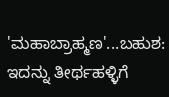'ಮಹಾಬ್ರಾಹ್ಮಣ'...ಬಹುಶ: ಇದನ್ನು ತೀರ್ಥಹಳ್ಳಿಗೆ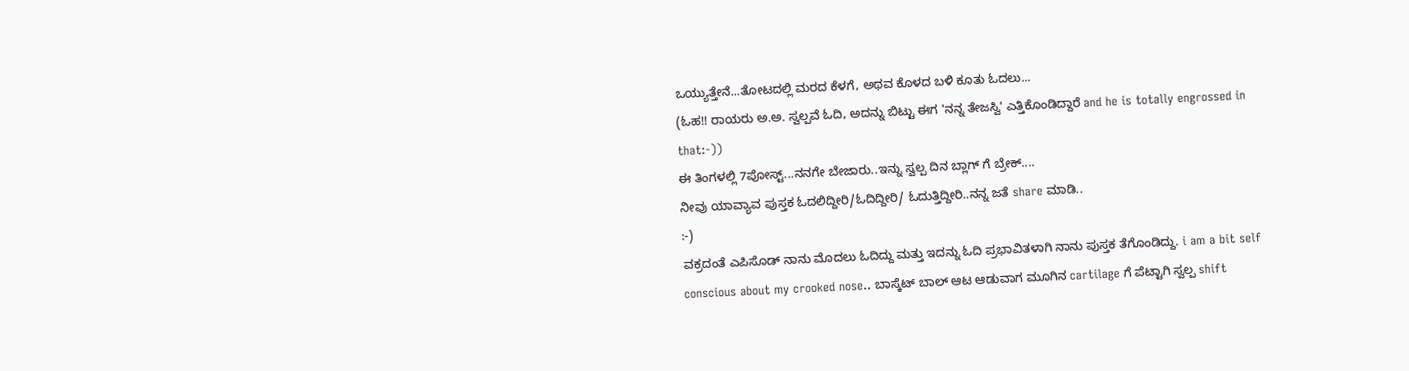ಒಯ್ಯುತ್ತೇನೆ...ತೋಟದಲ್ಲಿ ಮರದ ಕೆಳಗೆ, ಅಥವ ಕೊಳದ ಬಳಿ ಕೂತು ಓದಲು...
(ಓಹ!! ರಾಯರು ಅ.ಅ. ಸ್ವಲ್ಪವೆ ಓದಿ, ಅದನ್ನು ಬಿಟ್ಟು ಈಗ 'ನನ್ನ ತೇಜಸ್ವಿ' ಎತ್ತಿಕೊಂಡಿದ್ದಾರೆ and he is totally engrossed in that:-))
ಈ ತಿಂಗಳಲ್ಲಿ 7ಪೋಸ್ಟ್...ನನಗೇ ಬೇಜಾರು..ಇನ್ನು ಸ್ವಲ್ಪ ದಿನ ಬ್ಲಾಗ್ ಗೆ ಬ್ರೇಕ್....
ನೀವು ಯಾವ್ಯಾವ ಪುಸ್ತಕ ಓದಲಿದ್ದೀರಿ/ಓದಿದ್ದೀರಿ/ ಓದುತ್ತಿದ್ದೀರಿ..ನನ್ನ ಜತೆ share ಮಾಡಿ..
:-)
ವಕ್ರದಂತೆ ಎಪಿಸೊಡ್ ನಾನು ಮೊದಲು ಓದಿದ್ದು ಮತ್ತು ಇದನ್ನು ಓದಿ ಪ್ರಭಾವಿತಳಾಗಿ ನಾನು ಪುಸ್ತಕ ತೆಗೊಂಡಿದ್ದು. i am a bit self conscious about my crooked nose.. ಬಾಸ್ಕೆಟ್ ಬಾಲ್ ಆಟ ಆಡುವಾಗ ಮೂಗಿನ cartilage ಗೆ ಪೆಟ್ಟಾಗಿ ಸ್ವಲ್ಪ shift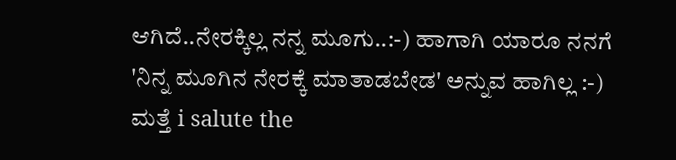ಆಗಿದೆ..ನೇರಕ್ಕಿಲ್ಲ ನನ್ನ ಮೂಗು..:-) ಹಾಗಾಗಿ ಯಾರೂ ನನಗೆ 'ನಿನ್ನ ಮೂಗಿನ ನೇರಕ್ಕೆ ಮಾತಾಡಬೇಡ' ಅನ್ನುವ ಹಾಗಿಲ್ಲ :-)
ಮತ್ತೆ i salute the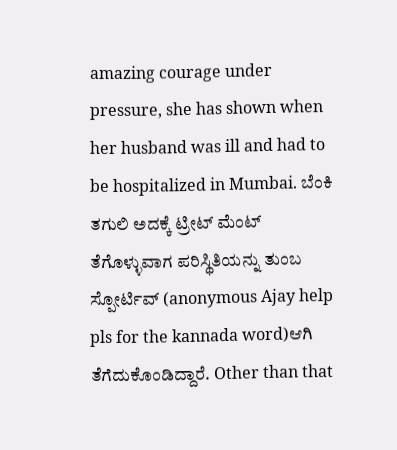amazing courage under pressure, she has shown when her husband was ill and had to be hospitalized in Mumbai. ಬೆಂಕಿ ತಗುಲಿ ಅದಕ್ಕೆ ಟ್ರೀಟ್ ಮೆಂಟ್ ತೆಗೊಳ್ಳುವಾಗ ಪರಿಸ್ಥಿತಿಯನ್ನು ತುಂಬ ಸ್ಪೋರ್ಟಿವ್ (anonymous Ajay help pls for the kannada word)ಆಗಿ ತೆಗೆದುಕೊಂಡಿದ್ದಾರೆ. Other than that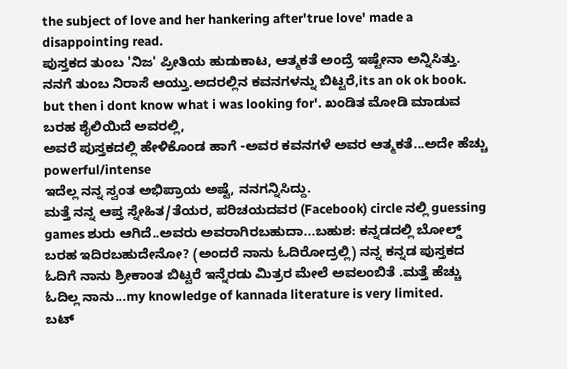the subject of love and her hankering after'true love' made a disappointing read.
ಪುಸ್ತಕದ ತುಂಬ 'ನಿಜ' ಪ್ರೀತಿಯ ಹುಡುಕಾಟ, ಆತ್ಮಕತೆ ಅಂದ್ರೆ ಇಷ್ಟೇನಾ ಅನ್ನಿಸಿತ್ತು. ನನಗೆ ತುಂಬ ನಿರಾಸೆ ಆಯ್ತು.ಅದರಲ್ಲಿನ ಕವನಗಳನ್ನು ಬಿಟ್ಟರೆ,its an ok ok book. but then i dont know what i was looking for'. ಖಂಡಿತ ಮೋಡಿ ಮಾಡುವ ಬರಹ ಶೈಲಿಯಿದೆ ಅವರಲ್ಲಿ,
ಅವರೆ ಪುಸ್ತಕದಲ್ಲಿ ಹೇಳಿಕೊಂಡ ಹಾಗೆ -ಅವರ ಕವನಗಳೆ ಅವರ ಆತ್ಮಕತೆ...ಅದೇ ಹೆಚ್ಚು powerful/intense
ಇದೆಲ್ಲ ನನ್ನ ಸ್ವಂತ ಅಭಿಪ್ರಾಯ ಅಷ್ಟೆ, ನನಗನ್ನಿಸಿದ್ದು.
ಮತ್ತೆ ನನ್ನ ಆಪ್ತ ಸ್ನೇಹಿತ/ತೆಯರ, ಪರಿಚಯದವರ (Facebook) circle ನಲ್ಲಿ guessing games ಶುರು ಆಗಿದೆ..ಅವರು ಅವರಾಗಿರಬಹುದಾ...ಬಹುಶ: ಕನ್ನಡದಲ್ಲಿ ಬೋಲ್ಡ್ ಬರಹ ಇದಿರಬಹುದೇನೋ? (ಅಂದರೆ ನಾನು ಓದಿರೋದ್ರಲ್ಲಿ) ನನ್ನ ಕನ್ನಡ ಪುಸ್ತಕದ ಓದಿಗೆ ನಾನು ಶ್ರೀಕಾಂತ ಬಿಟ್ಟರೆ ಇನ್ನೆರಡು ಮಿತ್ರರ ಮೇಲೆ ಅವಲಂಬಿತೆ .ಮತ್ತೆ ಹೆಚ್ಚು ಓದಿಲ್ಲ ನಾನು...my knowledge of kannada literature is very limited.
ಬಟ್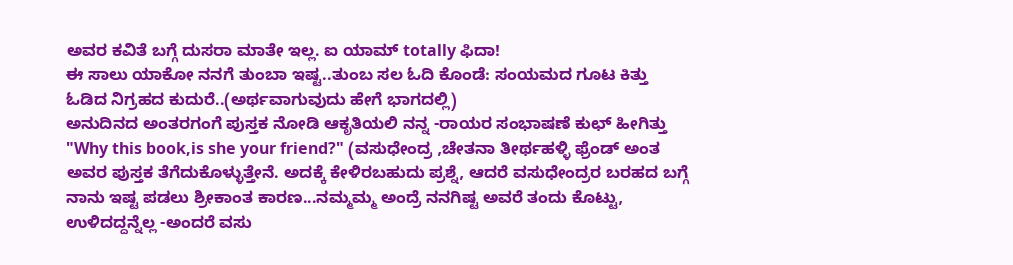ಅವರ ಕವಿತೆ ಬಗ್ಗೆ ದುಸರಾ ಮಾತೇ ಇಲ್ಲ. ಐ ಯಾಮ್ totally ಫಿದಾ!
ಈ ಸಾಲು ಯಾಕೋ ನನಗೆ ತುಂಬಾ ಇಷ್ಟ..ತುಂಬ ಸಲ ಓದಿ ಕೊಂಡೆ: ಸಂಯಮದ ಗೂಟ ಕಿತ್ತು ಓಡಿದ ನಿಗ್ರಹದ ಕುದುರೆ..(ಅರ್ಥವಾಗುವುದು ಹೇಗೆ ಭಾಗದಲ್ಲಿ)
ಅನುದಿನದ ಅಂತರಗಂಗೆ ಪುಸ್ತಕ ನೋಡಿ ಆಕೃತಿಯಲಿ ನನ್ನ -ರಾಯರ ಸಂಭಾಷಣೆ ಕುಛ್ ಹೀಗಿತ್ತು
"Why this book,is she your friend?" (ವಸುಧೇಂದ್ರ ,ಚೇತನಾ ತೀರ್ಥಹಳ್ಳಿ ಫ್ರೆಂಡ್ ಅಂತ ಅವರ ಪುಸ್ತಕ ತೆಗೆದುಕೊಳ್ಳುತ್ತೇನೆ. ಅದಕ್ಕೆ ಕೇಳಿರಬಹುದು ಪ್ರಶ್ನೆ, ಆದರೆ ವಸುಧೇಂದ್ರರ ಬರಹದ ಬಗ್ಗೆ ನಾನು ಇಷ್ಟ ಪಡಲು ಶ್ರೀಕಾಂತ ಕಾರಣ...ನಮ್ಮಮ್ಮ ಅಂದ್ರೆ ನನಗಿಷ್ಟ ಅವರೆ ತಂದು ಕೊಟ್ಟು, ಉಳಿದದ್ದನ್ನೆಲ್ಲ -ಅಂದರೆ ವಸು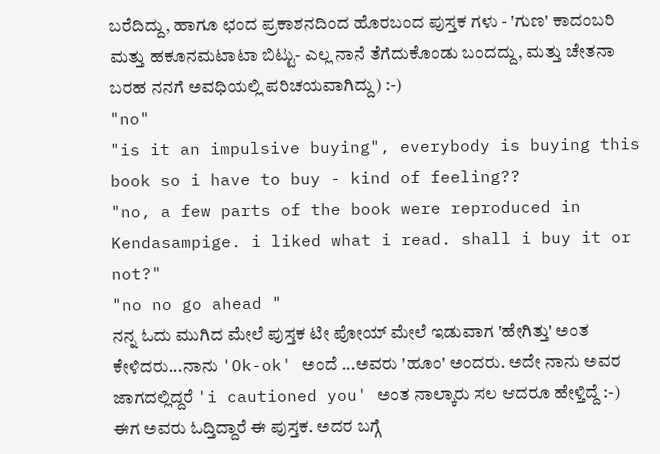ಬರೆದಿದ್ದು, ಹಾಗೂ ಛಂದ ಪ್ರಕಾಶನದಿಂದ ಹೊರಬಂದ ಪುಸ್ತಕ ಗಳು - 'ಗುಣ' ಕಾದಂಬರಿ ಮತ್ತು ಹಕೂನಮಟಾಟಾ ಬಿಟ್ಟು- ಎಲ್ಲ ನಾನೆ ತೆಗೆದುಕೊಂಡು ಬಂದದ್ದು, ಮತ್ತು ಚೇತನಾ ಬರಹ ನನಗೆ ಅವಧಿಯಲ್ಲಿ ಪರಿಚಯವಾಗಿದ್ದು) :-)
"no"
"is it an impulsive buying", everybody is buying this book so i have to buy - kind of feeling??
"no, a few parts of the book were reproduced in Kendasampige. i liked what i read. shall i buy it or not?"
"no no go ahead "
ನನ್ನ ಓದು ಮುಗಿದ ಮೇಲೆ ಪುಸ್ತಕ ಟೀ ಪೋಯ್ ಮೇಲೆ ಇಡುವಾಗ 'ಹೇಗಿತ್ತು' ಅಂತ ಕೇಳಿದರು...ನಾನು 'Ok-ok' ಅಂದೆ ...ಅವರು 'ಹೂಂ' ಅಂದರು. ಅದೇ ನಾನು ಅವರ ಜಾಗದಲ್ಲಿದ್ದರೆ 'i cautioned you' ಅಂತ ನಾಲ್ಕಾರು ಸಲ ಆದರೂ ಹೇಳ್ತಿದ್ದೆ :-)
ಈಗ ಅವರು ಓದ್ತಿದ್ದಾರೆ ಈ ಪುಸ್ತಕ. ಅದರ ಬಗ್ಗೆ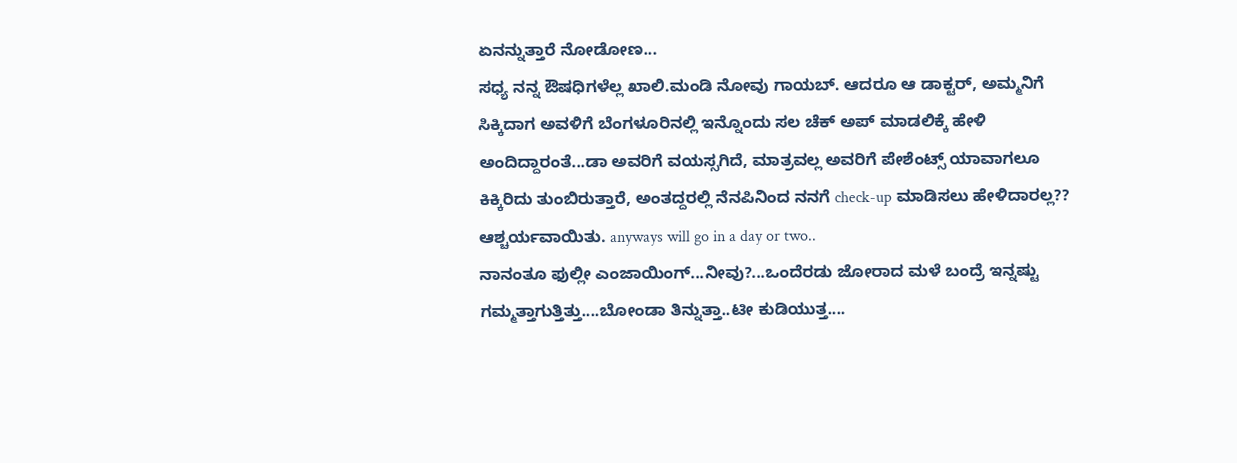ಏನನ್ನುತ್ತಾರೆ ನೋಡೋಣ...
ಸಧ್ಯ ನನ್ನ ಔಷಧಿಗಳೆಲ್ಲ ಖಾಲಿ.ಮಂಡಿ ನೋವು ಗಾಯಬ್. ಆದರೂ ಆ ಡಾಕ್ಟರ್, ಅಮ್ಮನಿಗೆ ಸಿಕ್ಕಿದಾಗ ಅವಳಿಗೆ ಬೆಂಗಳೂರಿನಲ್ಲಿ ಇನ್ನೊಂದು ಸಲ ಚೆಕ್ ಅಪ್ ಮಾಡಲಿಕ್ಕೆ ಹೇಳಿ ಅಂದಿದ್ದಾರಂತೆ...ಡಾ ಅವರಿಗೆ ವಯಸ್ಸಗಿದೆ, ಮಾತ್ರವಲ್ಲ ಅವರಿಗೆ ಪೇಶೆಂಟ್ಸ್ ಯಾವಾಗಲೂ ಕಿಕ್ಕಿರಿದು ತುಂಬಿರುತ್ತಾರೆ, ಅಂತದ್ದರಲ್ಲಿ ನೆನಪಿನಿಂದ ನನಗೆ check-up ಮಾಡಿಸಲು ಹೇಳಿದಾರಲ್ಲ?? ಆಶ್ಚರ್ಯವಾಯಿತು. anyways will go in a day or two..
ನಾನಂತೂ ಫುಲ್ಲೀ ಎಂಜಾಯಿಂಗ್...ನೀವು?...ಒಂದೆರಡು ಜೋರಾದ ಮಳೆ ಬಂದ್ರೆ ಇನ್ನಷ್ಟು ಗಮ್ಮತ್ತಾಗುತ್ತಿತ್ತು....ಬೋಂಡಾ ತಿನ್ನುತ್ತಾ..ಟೀ ಕುಡಿಯುತ್ತ....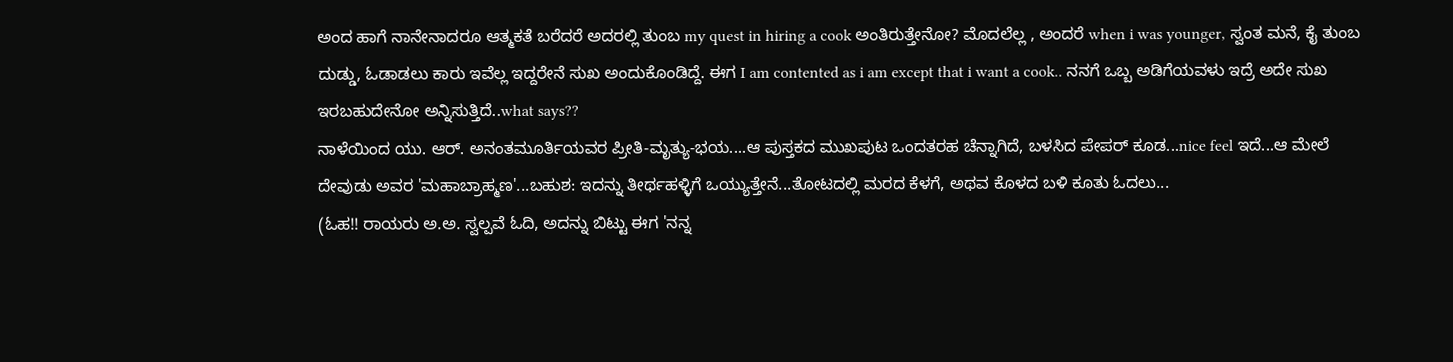ಅಂದ ಹಾಗೆ ನಾನೇನಾದರೂ ಆತ್ಮಕತೆ ಬರೆದರೆ ಅದರಲ್ಲಿ ತುಂಬ my quest in hiring a cook ಅಂತಿರುತ್ತೇನೋ? ಮೊದಲೆಲ್ಲ , ಅಂದರೆ when i was younger, ಸ್ವಂತ ಮನೆ, ಕೈ ತುಂಬ ದುಡ್ಡು, ಓಡಾಡಲು ಕಾರು ಇವೆಲ್ಲ ಇದ್ದರೇನೆ ಸುಖ ಅಂದುಕೊಂಡಿದ್ದೆ. ಈಗ I am contented as i am except that i want a cook.. ನನಗೆ ಒಬ್ಬ ಅಡಿಗೆಯವಳು ಇದ್ರೆ ಅದೇ ಸುಖ ಇರಬಹುದೇನೋ ಅನ್ನಿಸುತ್ತಿದೆ..what says??
ನಾಳೆಯಿಂದ ಯು. ಆರ್. ಅನಂತಮೂರ್ತಿಯವರ ಪ್ರೀತಿ-ಮೃತ್ಯು-ಭಯ....ಆ ಪುಸ್ತಕದ ಮುಖಪುಟ ಒಂದತರಹ ಚೆನ್ನಾಗಿದೆ, ಬಳಸಿದ ಪೇಪರ್ ಕೂಡ...nice feel ಇದೆ...ಆ ಮೇಲೆ ದೇವುಡು ಅವರ 'ಮಹಾಬ್ರಾಹ್ಮಣ'...ಬಹುಶ: ಇದನ್ನು ತೀರ್ಥಹಳ್ಳಿಗೆ ಒಯ್ಯುತ್ತೇನೆ...ತೋಟದಲ್ಲಿ ಮರದ ಕೆಳಗೆ, ಅಥವ ಕೊಳದ ಬಳಿ ಕೂತು ಓದಲು...
(ಓಹ!! ರಾಯರು ಅ.ಅ. ಸ್ವಲ್ಪವೆ ಓದಿ, ಅದನ್ನು ಬಿಟ್ಟು ಈಗ 'ನನ್ನ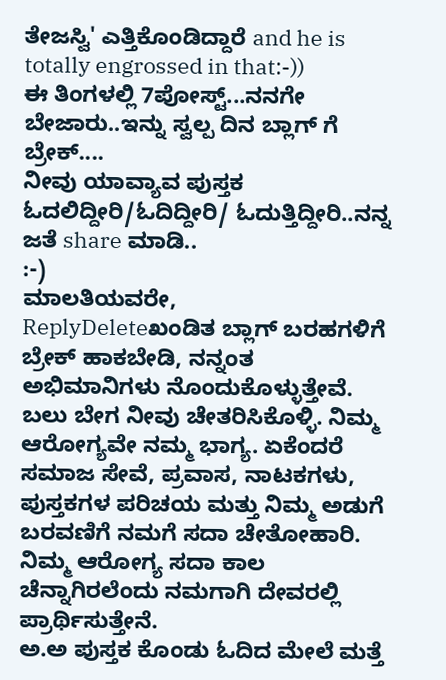ತೇಜಸ್ವಿ' ಎತ್ತಿಕೊಂಡಿದ್ದಾರೆ and he is totally engrossed in that:-))
ಈ ತಿಂಗಳಲ್ಲಿ 7ಪೋಸ್ಟ್...ನನಗೇ ಬೇಜಾರು..ಇನ್ನು ಸ್ವಲ್ಪ ದಿನ ಬ್ಲಾಗ್ ಗೆ ಬ್ರೇಕ್....
ನೀವು ಯಾವ್ಯಾವ ಪುಸ್ತಕ ಓದಲಿದ್ದೀರಿ/ಓದಿದ್ದೀರಿ/ ಓದುತ್ತಿದ್ದೀರಿ..ನನ್ನ ಜತೆ share ಮಾಡಿ..
:-)
ಮಾಲತಿಯವರೇ,
ReplyDeleteಖಂಡಿತ ಬ್ಲಾಗ್ ಬರಹಗಳಿಗೆ ಬ್ರೇಕ್ ಹಾಕಬೇಡಿ, ನನ್ನಂತ ಅಭಿಮಾನಿಗಳು ನೊಂದುಕೊಳ್ಳುತ್ತೇವೆ.
ಬಲು ಬೇಗ ನೀವು ಚೇತರಿಸಿಕೊಳ್ಳಿ. ನಿಮ್ಮ ಆರೋಗ್ಯವೇ ನಮ್ಮ ಭಾಗ್ಯ. ಏಕೆಂದರೆ ಸಮಾಜ ಸೇವೆ, ಪ್ರವಾಸ, ನಾಟಕಗಳು, ಪುಸ್ತಕಗಳ ಪರಿಚಯ ಮತ್ತು ನಿಮ್ಮ ಅಡುಗೆ ಬರವಣಿಗೆ ನಮಗೆ ಸದಾ ಚೇತೋಹಾರಿ. ನಿಮ್ಮ ಆರೋಗ್ಯ ಸದಾ ಕಾಲ ಚೆನ್ನಾಗಿರಲೆಂದು ನಮಗಾಗಿ ದೇವರಲ್ಲಿ ಪ್ರಾರ್ಥಿಸುತ್ತೇನೆ.
ಅ.ಅ ಪುಸ್ತಕ ಕೊಂಡು ಓದಿದ ಮೇಲೆ ಮತ್ತೆ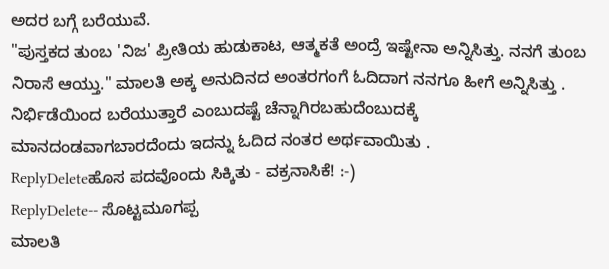ಅದರ ಬಗ್ಗೆ ಬರೆಯುವೆ.
"ಪುಸ್ತಕದ ತುಂಬ 'ನಿಜ' ಪ್ರೀತಿಯ ಹುಡುಕಾಟ, ಆತ್ಮಕತೆ ಅಂದ್ರೆ ಇಷ್ಟೇನಾ ಅನ್ನಿಸಿತ್ತು. ನನಗೆ ತುಂಬ ನಿರಾಸೆ ಆಯ್ತು." ಮಾಲತಿ ಅಕ್ಕ ಅನುದಿನದ ಅಂತರಗಂಗೆ ಓದಿದಾಗ ನನಗೂ ಹೀಗೆ ಅನ್ನಿಸಿತ್ತು . ನಿರ್ಭಿಡೆಯಿಂದ ಬರೆಯುತ್ತಾರೆ ಎಂಬುದಷ್ಟೆ ಚೆನ್ನಾಗಿರಬಹುದೆಂಬುದಕ್ಕೆ ಮಾನದಂಡವಾಗಬಾರದೆಂದು ಇದನ್ನು ಓದಿದ ನಂತರ ಅರ್ಥವಾಯಿತು .
ReplyDeleteಹೊಸ ಪದವೊಂದು ಸಿಕ್ಕಿತು - ವಕ್ರನಾಸಿಕೆ! :-)
ReplyDelete-- ಸೊಟ್ಟಮೂಗಪ್ಪ
ಮಾಲತಿ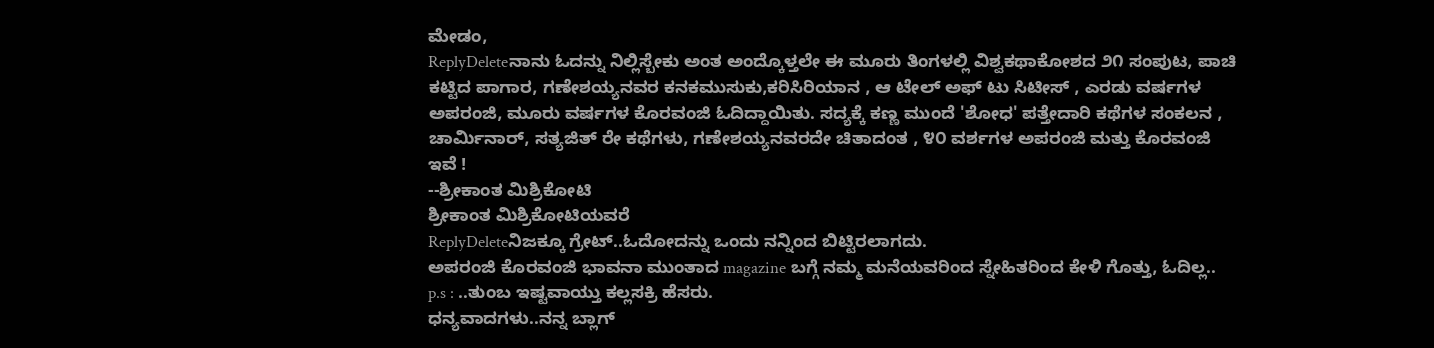ಮೇಡಂ,
ReplyDeleteನಾನು ಓದನ್ನು ನಿಲ್ಲಿಸ್ಬೇಕು ಅಂತ ಅಂದ್ಕೊಳ್ತಲೇ ಈ ಮೂರು ತಿಂಗಳಲ್ಲಿ ವಿಶ್ವಕಥಾಕೋಶದ ೨೧ ಸಂಪುಟ, ಪಾಚಿ ಕಟ್ಟಿದ ಪಾಗಾರ, ಗಣೇಶಯ್ಯನವರ ಕನಕಮುಸುಕು,ಕರಿಸಿರಿಯಾನ , ಆ ಟೇಲ್ ಅಫ್ ಟು ಸಿಟೀಸ್ , ಎರಡು ವರ್ಷಗಳ ಅಪರಂಜಿ, ಮೂರು ವರ್ಷಗಳ ಕೊರವಂಜಿ ಓದಿದ್ದಾಯಿತು. ಸದ್ಯಕ್ಕೆ ಕಣ್ಣ ಮುಂದೆ 'ಶೋಧ' ಪತ್ತೇದಾರಿ ಕಥೆಗಳ ಸಂಕಲನ , ಚಾರ್ಮಿನಾರ್, ಸತ್ಯಜಿತ್ ರೇ ಕಥೆಗಳು, ಗಣೇಶಯ್ಯನವರದೇ ಚಿತಾದಂತ , ೪೦ ವರ್ಶಗಳ ಅಪರಂಜಿ ಮತ್ತು ಕೊರವಂಜಿ ಇವೆ !
--ಶ್ರೀಕಾಂತ ಮಿಶ್ರಿಕೋಟಿ
ಶ್ರೀಕಾಂತ ಮಿಶ್ರಿಕೋಟಿಯವರೆ
ReplyDeleteನಿಜಕ್ಕೂ ಗ್ರೇಟ್..ಓದೋದನ್ನು ಒಂದು ನನ್ನಿಂದ ಬಿಟ್ಟಿರಲಾಗದು.
ಅಪರಂಜಿ ಕೊರವಂಜಿ ಭಾವನಾ ಮುಂತಾದ magazine ಬಗ್ಗೆ ನಮ್ಮ ಮನೆಯವರಿಂದ ಸ್ನೇಹಿತರಿಂದ ಕೇಳಿ ಗೊತ್ತು, ಓದಿಲ್ಲ..
p.s : ..ತುಂಬ ಇಷ್ಟವಾಯ್ತು ಕಲ್ಲಸಕ್ರಿ ಹೆಸರು.
ಧನ್ಯವಾದಗಳು..ನನ್ನ ಬ್ಲಾಗ್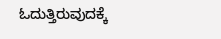ಓದುತ್ತಿರುವುದಕ್ಕೆ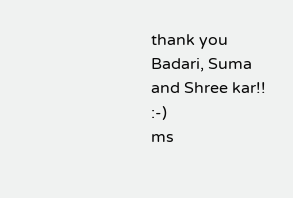thank you Badari, Suma and Shree kar!!
:-)
ms